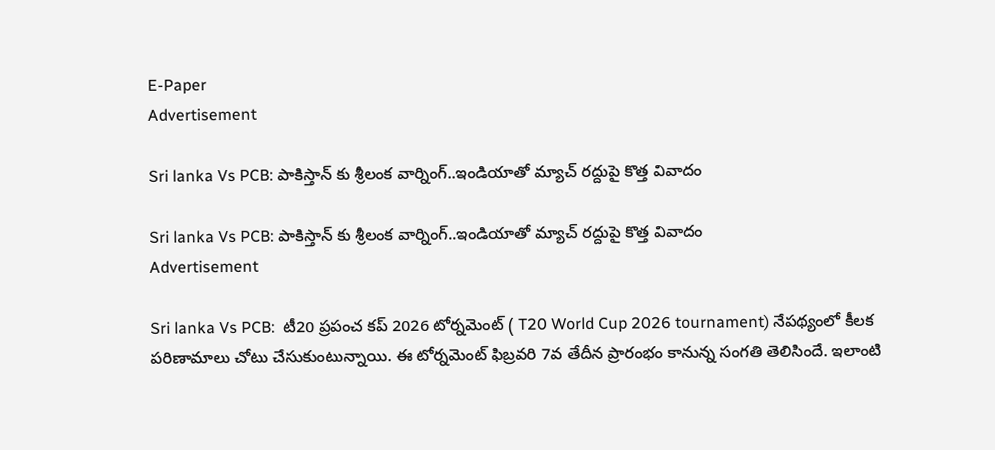E-Paper
Advertisement

Sri lanka Vs PCB: పాకిస్తాన్ కు శ్రీలంక వార్నింగ్‌..ఇండియాతో మ్యాచ్ ర‌ద్దుపై కొత్త వివాదం

Sri lanka Vs PCB: పాకిస్తాన్ కు శ్రీలంక వార్నింగ్‌..ఇండియాతో మ్యాచ్ ర‌ద్దుపై కొత్త వివాదం
Advertisement

Sri lanka Vs PCB:  టీ20 ప్రపంచ కప్ 2026 టోర్నమెంట్ ( T20 World Cup 2026 tournament) నేపథ్యంలో కీలక పరిణామాలు చోటు చేసుకుంటున్నాయి. ఈ టోర్నమెంట్ ఫిబ్రవరి 7వ తేదీన ప్రారంభం కానున్న సంగతి తెలిసిందే. ఇలాంటి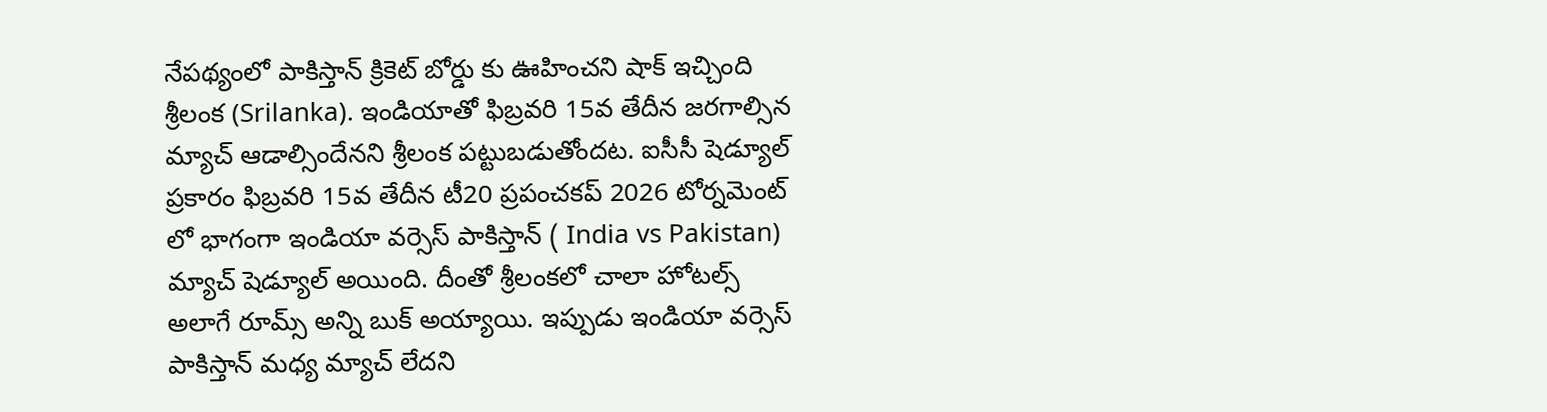నేపథ్యంలో పాకిస్తాన్ క్రికెట్ బోర్డు కు ఊహించని షాక్ ఇచ్చింది శ్రీలంక (Srilanka). ఇండియాతో ఫిబ్రవరి 15వ తేదీన జరగాల్సిన మ్యాచ్ ఆడాల్సిందేనని శ్రీలంక పట్టుబడుతోందట. ఐసీసీ షెడ్యూల్ ప్రకారం ఫిబ్రవరి 15వ తేదీన టీ20 ప్రపంచకప్ 2026 టోర్నమెంట్ లో భాగంగా ఇండియా వర్సెస్ పాకిస్తాన్ ( India vs Pakistan) మ్యాచ్ షెడ్యూల్ అయింది. దీంతో శ్రీలంకలో చాలా హోటల్స్ అలాగే రూమ్స్ అన్ని బుక్ అయ్యాయి. ఇప్పుడు ఇండియా వర్సెస్ పాకిస్తాన్ మధ్య మ్యాచ్ లేదని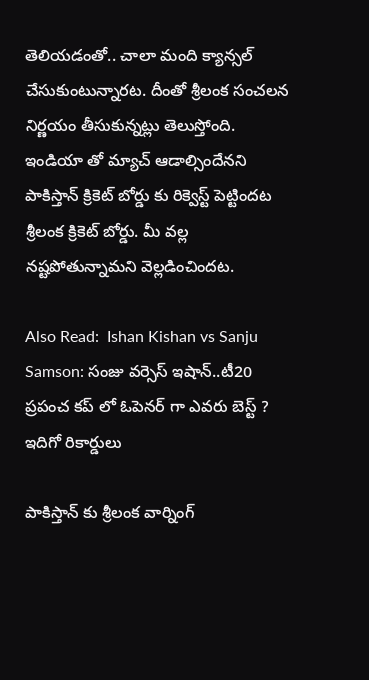తెలియడంతో.. చాలా మంది క్యాన్సల్ చేసుకుంటున్నారట. దీంతో శ్రీలంక సంచలన నిర్ణయం తీసుకున్నట్లు తెలుస్తోంది. ఇండియా తో మ్యాచ్ ఆడాల్సిందేనని పాకిస్తాన్ క్రికెట్ బోర్డు కు రిక్వెస్ట్ పెట్టిందట శ్రీలంక క్రికెట్ బోర్డు. మీ వల్ల నష్టపోతున్నామని వెల్లడించిందట.

Also Read:  Ishan Kishan vs Sanju Samson: సంజు వ‌ర్సెస్ ఇషాన్..టీ20 ప్ర‌పంచ క‌ప్ లో ఓపెన‌ర్ గా ఎవ‌రు బెస్ట్ ? ఇదిగో రికార్డులు

పాకిస్తాన్ కు శ్రీలంక వార్నింగ్‌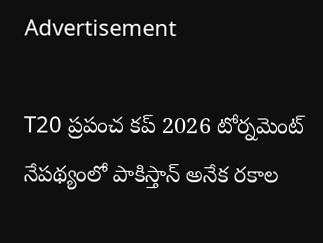Advertisement

T20 ప్రపంచ కప్ 2026 టోర్నమెంట్ నేపథ్యంలో పాకిస్తాన్ అనేక రకాల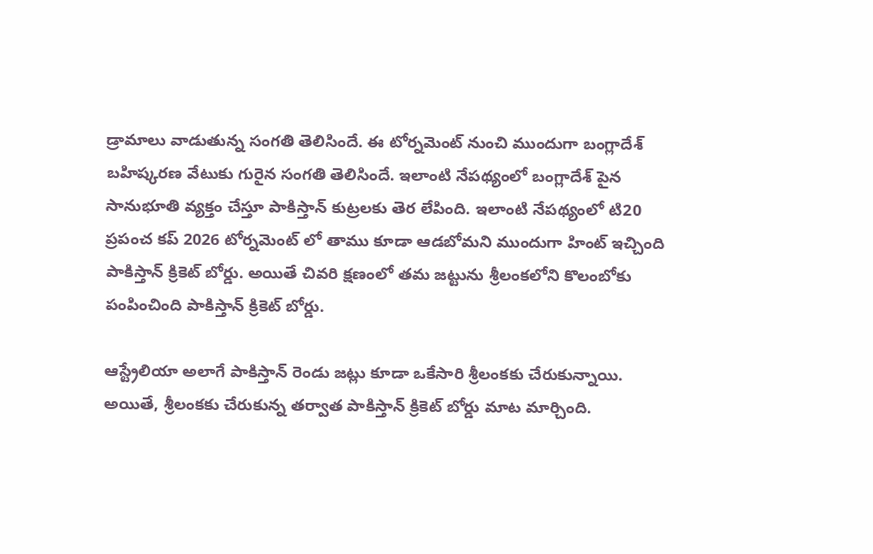డ్రామాలు వాడుతున్న సంగతి తెలిసిందే. ఈ టోర్నమెంట్ నుంచి ముందుగా బంగ్లాదేశ్ బహిష్కరణ వేటుకు గురైన సంగతి తెలిసిందే. ఇలాంటి నేపథ్యంలో బంగ్లాదేశ్ పైన సానుభూతి వ్యక్తం చేస్తూ పాకిస్తాన్ కుట్రలకు తెర లేపింది. ఇలాంటి నేపథ్యంలో టి20 ప్రపంచ కప్ 2026 టోర్నమెంట్ లో తాము కూడా ఆడబోమని ముందుగా హింట్ ఇచ్చింది పాకిస్తాన్ క్రికెట్ బోర్డు. అయితే చివరి క్షణంలో తమ జట్టును శ్రీలంకలోని కొలంబోకు పంపించింది పాకిస్తాన్ క్రికెట్ బోర్డు.

ఆస్ట్రేలియా అలాగే పాకిస్తాన్ రెండు జట్లు కూడా ఒకేసారి శ్రీలంకకు చేరుకున్నాయి. అయితే, శ్రీలంకకు చేరుకున్న తర్వాత పాకిస్తాన్ క్రికెట్ బోర్డు మాట మార్చింది.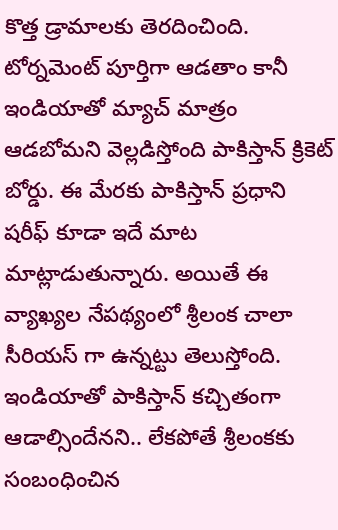కొత్త డ్రామాలకు తెరదించింది. టోర్నమెంట్ పూర్తిగా ఆడతాం కానీ ఇండియాతో మ్యాచ్ మాత్రం ఆడబోమని వెల్లడిస్తోంది పాకిస్తాన్ క్రికెట్ బోర్డు. ఈ మేరకు పాకిస్తాన్ ప్రధాని షరీఫ్ కూడా ఇదే మాట మాట్లాడుతున్నారు. అయితే ఈ వ్యాఖ్యల నేపథ్యంలో శ్రీలంక చాలా సీరియస్ గా ఉన్నట్టు తెలుస్తోంది. ఇండియాతో పాకిస్తాన్ కచ్చితంగా ఆడాల్సిందేనని.. లేకపోతే శ్రీలంకకు సంబంధించిన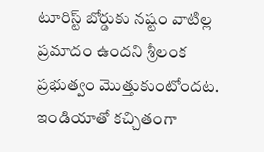టూరిస్ట్ బోర్డుకు నష్టం వాటిల్ల ప్రమాదం ఉందని శ్రీలంక ప్రభుత్వం మొత్తుకుంటోందట. ఇండియాతో కచ్చితంగా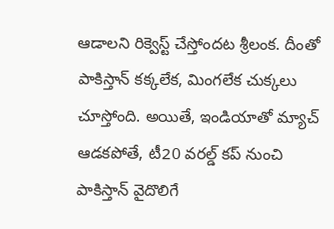ఆడాలని రిక్వెస్ట్ చేస్తోందట శ్రీలంక. దీంతో పాకిస్తాన్ క‌క్క‌లేక‌, మింగ‌లేక చుక్క‌లు చూస్తోంది. అయితే, ఇండియాతో మ్యాచ్ ఆడ‌క‌పోతే, టీ20 వ‌ర‌ల్డ్ క‌ప్ నుంచి పాకిస్తాన్ వైదొలిగే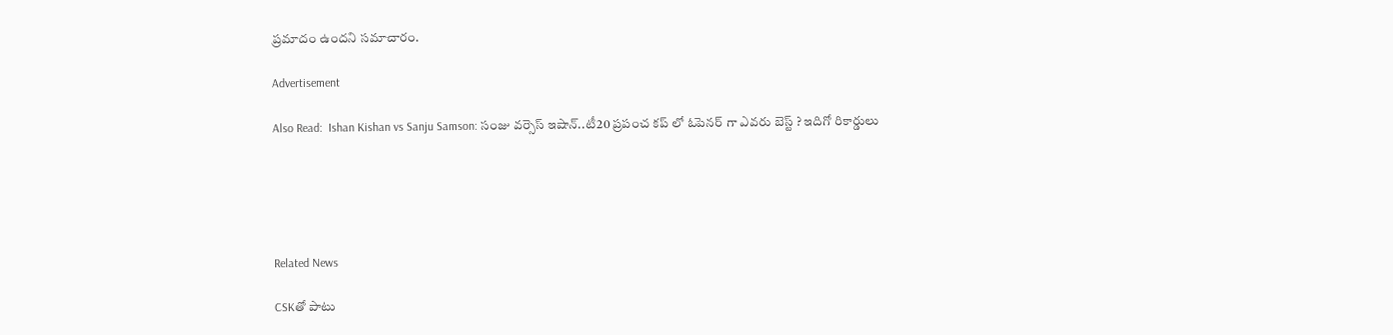ప్ర‌మాదం ఉంద‌ని స‌మాచారం.

Advertisement

Also Read:  Ishan Kishan vs Sanju Samson: సంజు వ‌ర్సెస్ ఇషాన్..టీ20 ప్ర‌పంచ క‌ప్ లో ఓపెన‌ర్ గా ఎవ‌రు బెస్ట్ ? ఇదిగో రికార్డులు





Related News

CSKతో పాటు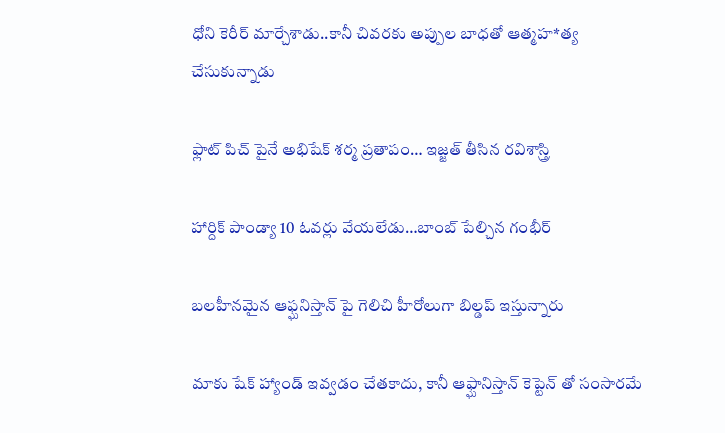ధోని కెరీర్ మార్చేశాడు..కానీ చివరకు అప్పుల బాధతో ఆత్మహ*త్య చేసుకున్నాడు

ఫ్లాట్ పిచ్ పైనే అభిషేక్ శర్మ ప్రతాపం… ఇజ్జత్ తీసిన రవిశాస్త్రి

హార్దిక్ పాండ్యా 10 ఓవర్లు వేయలేడు…బాంబ్ పేల్చిన గంభీర్

బ‌ల‌హీన‌మైన ఆఫ్ఘనిస్తాన్ పై గెలిచి హీరోలుగా బిల్డ‌ప్ ఇస్తున్నారు

మాకు షేక్ హ్యాండ్ ఇవ్వ‌డం చేత‌కాదు, కానీ ఆఫ్ఘానిస్తాన్ కెప్టెన్ తో సంసార‌మే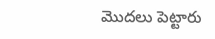మొద‌లు పెట్టారు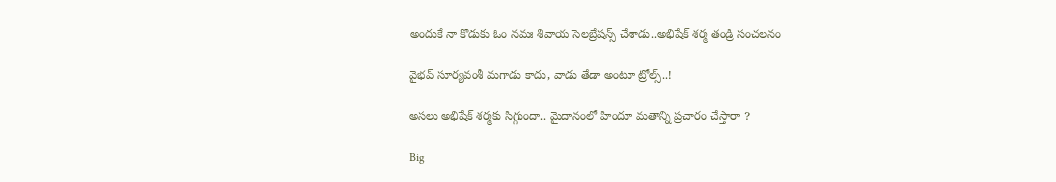అందుకే నా కొడుకు ఓం నమః శివాయ సెల‌బ్రేష‌న్స్ చేశాడు..అభిషేక్ శర్మ తండ్రి సంచ‌ల‌నం

వైభ‌వ్ సూర్య‌వంశీ మ‌గాడు కాదు, వాడు తేడా అంటూ ట్రోల్స్‌..!

అస‌లు అభిషేక్ శ‌ర్మకు సిగ్గుందా.. మైదానంలో హిందూ మ‌తాన్ని ప్ర‌చారం చేస్తారా ?

Big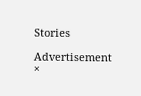Stories

Advertisement
×